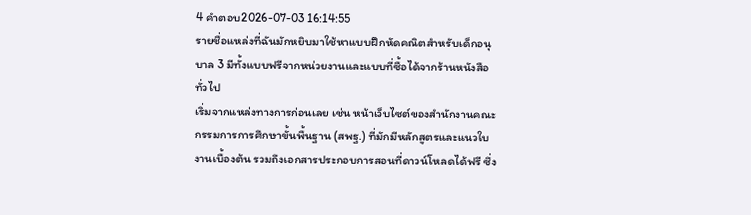4 คำตอบ2026-07-03 16:14:55
รายชื่อแหล่งที่ฉันมักหยิบมาใช้หาแบบฝึกหัดคณิตสำหรับเด็กอนุบาล 3 มีทั้งแบบฟรีจากหน่วยงานและแบบที่ซื้อได้จากร้านหนังสือทั่วไป
เริ่มจากแหล่งทางการก่อนเลย เช่น หน้าเว็บไซต์ของสำนักงานคณะกรรมการการศึกษาขั้นพื้นฐาน (สพฐ.) ที่มักมีหลักสูตรและแนวใบงานเบื้องต้น รวมถึงเอกสารประกอบการสอนที่ดาวน์โหลดได้ฟรี ซึ่ง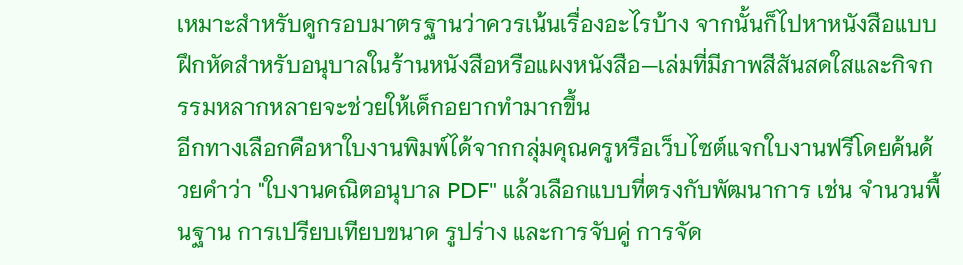เหมาะสำหรับดูกรอบมาตรฐานว่าควรเน้นเรื่องอะไรบ้าง จากนั้นก็ไปหาหนังสือแบบฝึกหัดสำหรับอนุบาลในร้านหนังสือหรือแผงหนังสือ—เล่มที่มีภาพสีสันสดใสและกิจกรรมหลากหลายจะช่วยให้เด็กอยากทำมากขึ้น
อีกทางเลือกคือหาใบงานพิมพ์ได้จากกลุ่มคุณครูหรือเว็บไซต์แจกใบงานฟรีโดยค้นด้วยคำว่า "ใบงานคณิตอนุบาล PDF" แล้วเลือกแบบที่ตรงกับพัฒนาการ เช่น จำนวนพื้นฐาน การเปรียบเทียบขนาด รูปร่าง และการจับคู่ การจัด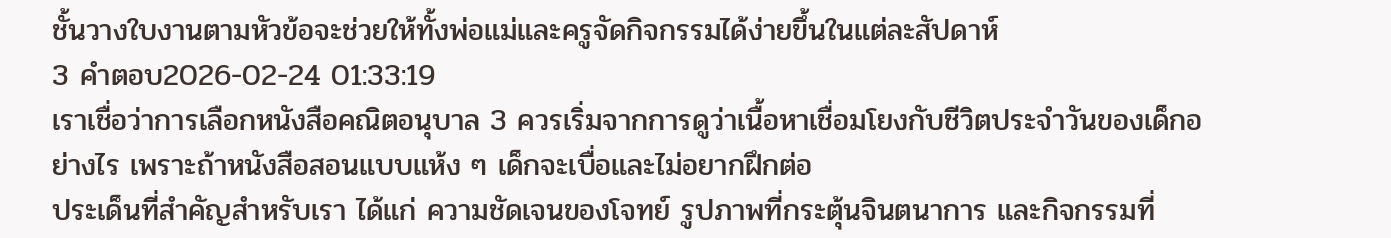ชั้นวางใบงานตามหัวข้อจะช่วยให้ทั้งพ่อแม่และครูจัดกิจกรรมได้ง่ายขึ้นในแต่ละสัปดาห์
3 คำตอบ2026-02-24 01:33:19
เราเชื่อว่าการเลือกหนังสือคณิตอนุบาล 3 ควรเริ่มจากการดูว่าเนื้อหาเชื่อมโยงกับชีวิตประจำวันของเด็กอย่างไร เพราะถ้าหนังสือสอนแบบแห้ง ๆ เด็กจะเบื่อและไม่อยากฝึกต่อ
ประเด็นที่สำคัญสำหรับเรา ได้แก่ ความชัดเจนของโจทย์ รูปภาพที่กระตุ้นจินตนาการ และกิจกรรมที่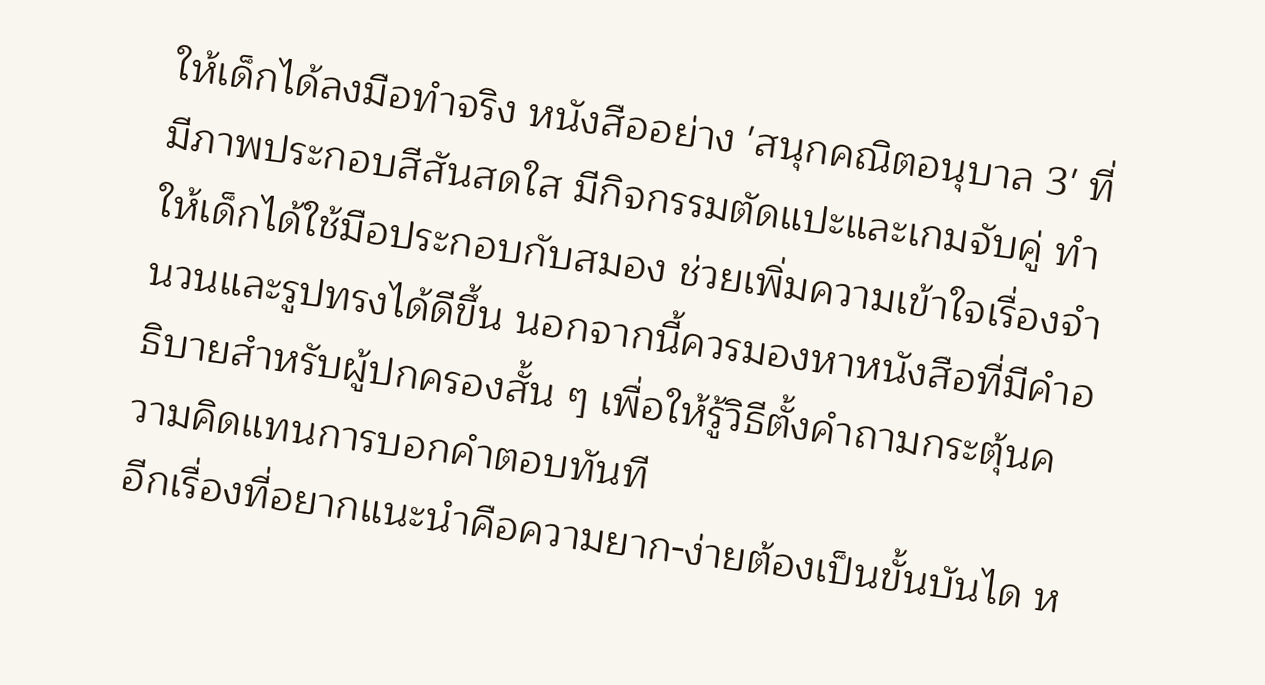ให้เด็กได้ลงมือทำจริง หนังสืออย่าง 'สนุกคณิตอนุบาล 3' ที่มีภาพประกอบสีสันสดใส มีกิจกรรมตัดแปะและเกมจับคู่ ทำให้เด็กได้ใช้มือประกอบกับสมอง ช่วยเพิ่มความเข้าใจเรื่องจำนวนและรูปทรงได้ดีขึ้น นอกจากนี้ควรมองหาหนังสือที่มีคำอธิบายสำหรับผู้ปกครองสั้น ๆ เพื่อให้รู้วิธีตั้งคำถามกระตุ้นความคิดแทนการบอกคำตอบทันที
อีกเรื่องที่อยากแนะนำคือความยาก-ง่ายต้องเป็นขั้นบันได ห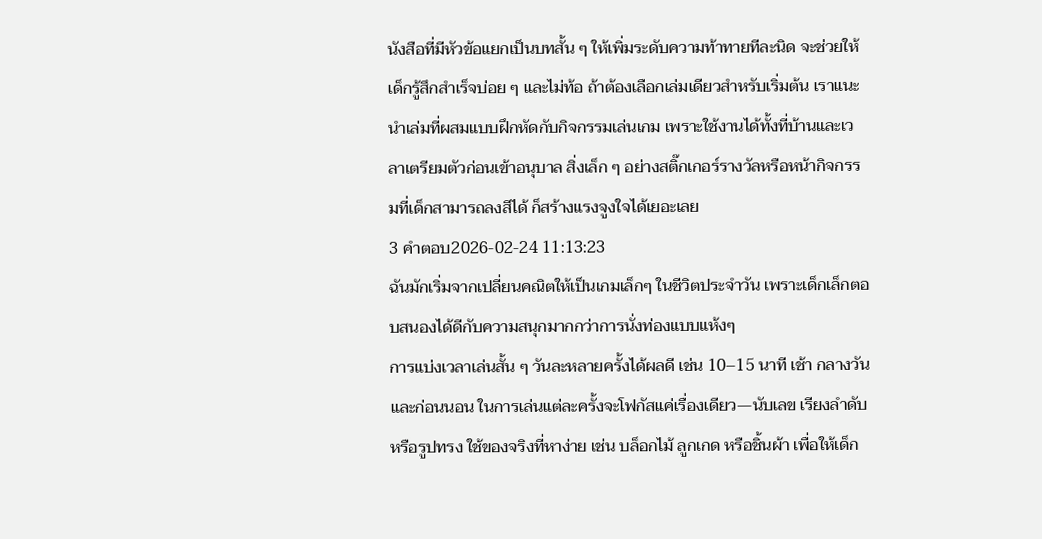นังสือที่มีหัวข้อแยกเป็นบทสั้น ๆ ให้เพิ่มระดับความท้าทายทีละนิด จะช่วยให้เด็กรู้สึกสำเร็จบ่อย ๆ และไม่ท้อ ถ้าต้องเลือกเล่มเดียวสำหรับเริ่มต้น เราแนะนำเล่มที่ผสมแบบฝึกหัดกับกิจกรรมเล่นเกม เพราะใช้งานได้ทั้งที่บ้านและเวลาเตรียมตัวก่อนเข้าอนุบาล สิ่งเล็ก ๆ อย่างสติ๊กเกอร์รางวัลหรือหน้ากิจกรรมที่เด็กสามารถลงสีได้ ก็สร้างแรงจูงใจได้เยอะเลย
3 คำตอบ2026-02-24 11:13:23
ฉันมักเริ่มจากเปลี่ยนคณิตให้เป็นเกมเล็กๆ ในชีวิตประจำวัน เพราะเด็กเล็กตอบสนองได้ดีกับความสนุกมากกว่าการนั่งท่องแบบแห้งๆ
การแบ่งเวลาเล่นสั้น ๆ วันละหลายครั้งได้ผลดี เช่น 10–15 นาที เช้า กลางวัน และก่อนนอน ในการเล่นแต่ละครั้งจะโฟกัสแค่เรื่องเดียว—นับเลข เรียงลำดับ หรือรูปทรง ใช้ของจริงที่หาง่าย เช่น บล็อกไม้ ลูกเกด หรือชิ้นผ้า เพื่อให้เด็ก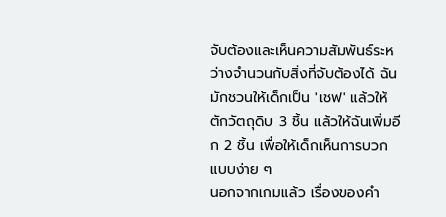จับต้องและเห็นความสัมพันธ์ระหว่างจำนวนกับสิ่งที่จับต้องได้ ฉันมักชวนให้เด็กเป็น 'เชฟ' แล้วให้ตักวัตถุดิบ 3 ชิ้น แล้วให้ฉันเพิ่มอีก 2 ชิ้น เพื่อให้เด็กเห็นการบวกแบบง่าย ๆ
นอกจากเกมแล้ว เรื่องของคำ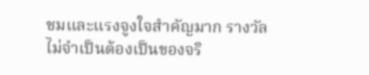ชมและแรงจูงใจสำคัญมาก รางวัลไม่จำเป็นต้องเป็นของจริ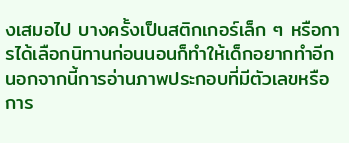งเสมอไป บางครั้งเป็นสติกเกอร์เล็ก ๆ หรือการได้เลือกนิทานก่อนนอนก็ทำให้เด็กอยากทำอีก นอกจากนี้การอ่านภาพประกอบที่มีตัวเลขหรือการ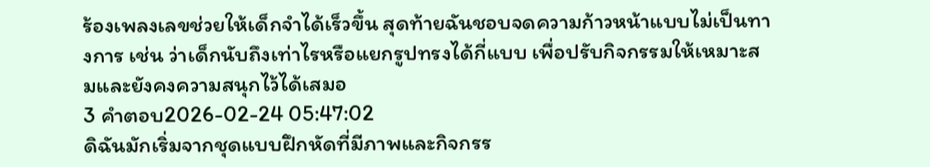ร้องเพลงเลขช่วยให้เด็กจำได้เร็วขึ้น สุดท้ายฉันชอบจดความก้าวหน้าแบบไม่เป็นทางการ เช่น ว่าเด็กนับถึงเท่าไรหรือแยกรูปทรงได้กี่แบบ เพื่อปรับกิจกรรมให้เหมาะสมและยังคงความสนุกไว้ได้เสมอ
3 คำตอบ2026-02-24 05:47:02
ดิฉันมักเริ่มจากชุดแบบฝึกหัดที่มีภาพและกิจกรร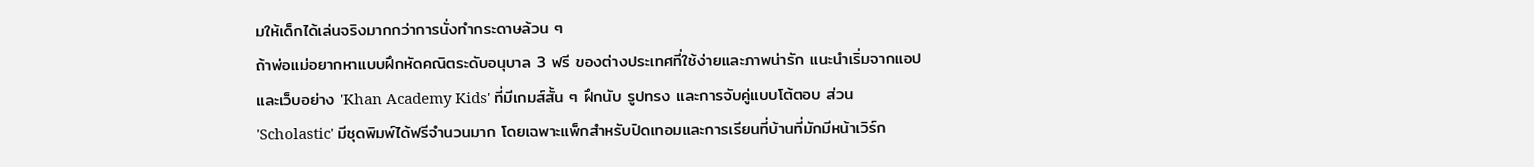มให้เด็กได้เล่นจริงมากกว่าการนั่งทำกระดาษล้วน ๆ
ถ้าพ่อแม่อยากหาแบบฝึกหัดคณิตระดับอนุบาล 3 ฟรี ของต่างประเทศที่ใช้ง่ายและภาพน่ารัก แนะนำเริ่มจากแอปและเว็บอย่าง 'Khan Academy Kids' ที่มีเกมส์สั้น ๆ ฝึกนับ รูปทรง และการจับคู่แบบโต้ตอบ ส่วน 'Scholastic' มีชุดพิมพ์ได้ฟรีจำนวนมาก โดยเฉพาะแพ็กสำหรับปิดเทอมและการเรียนที่บ้านที่มักมีหน้าเวิร์ก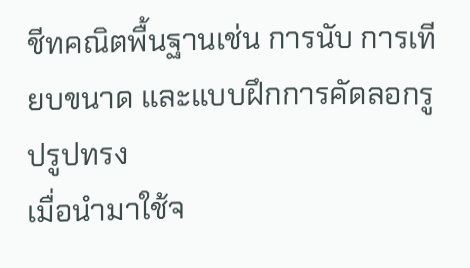ชีทคณิตพื้นฐานเช่น การนับ การเทียบขนาด และแบบฝึกการคัดลอกรูปรูปทรง
เมื่อนำมาใช้จ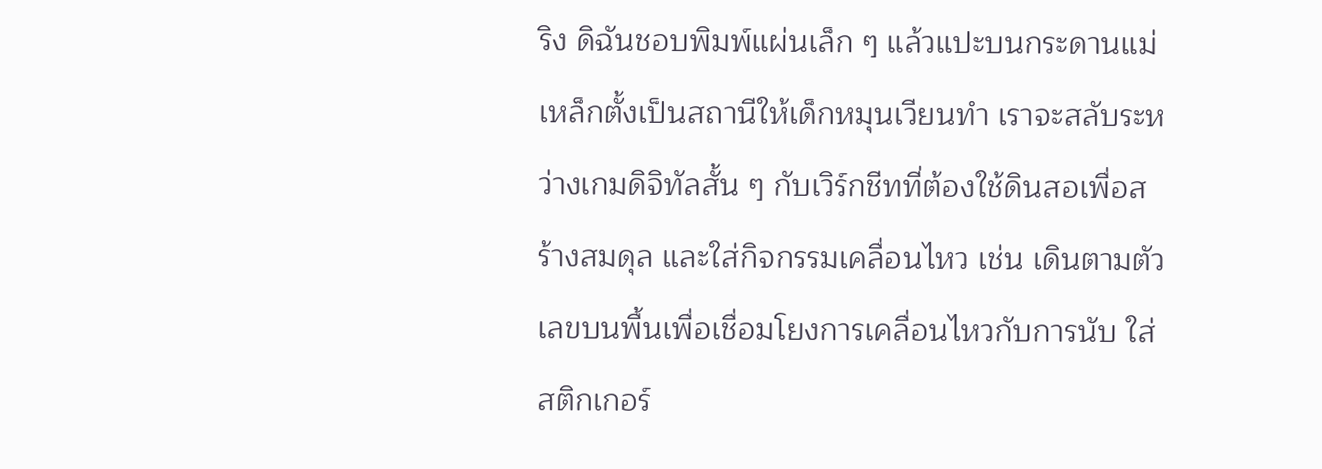ริง ดิฉันชอบพิมพ์แผ่นเล็ก ๆ แล้วแปะบนกระดานแม่เหล็กตั้งเป็นสถานีให้เด็กหมุนเวียนทำ เราจะสลับระหว่างเกมดิจิทัลสั้น ๆ กับเวิร์กชีทที่ต้องใช้ดินสอเพื่อสร้างสมดุล และใส่กิจกรรมเคลื่อนไหว เช่น เดินตามตัวเลขบนพื้นเพื่อเชื่อมโยงการเคลื่อนไหวกับการนับ ใส่สติกเกอร์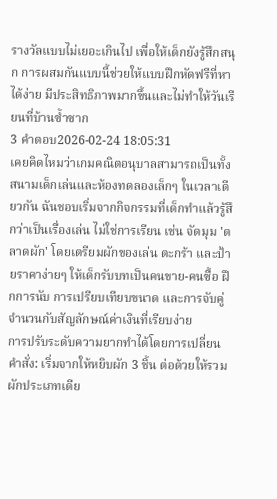รางวัลแบบไม่เยอะเกินไป เพื่อให้เด็กยังรู้สึกสนุก การผสมกันแบบนี้ช่วยให้แบบฝึกหัดฟรีที่หาได้ง่าย มีประสิทธิภาพมากขึ้นและไม่ทำให้วันเรียนที่บ้านซ้ำซาก
3 คำตอบ2026-02-24 18:05:31
เคยคิดไหมว่าเกมคณิตอนุบาลสามารถเป็นทั้งสนามเด็กเล่นและห้องทดลองเล็กๆ ในเวลาเดียวกัน ฉันชอบเริ่มจากกิจกรรมที่เด็กทำแล้วรู้สึกว่าเป็นเรื่องเล่น ไม่ใช่การเรียน เช่น จัดมุม 'ตลาดผัก' โดยเตรียมผักของเล่น ตะกร้า และป้ายราคาง่ายๆ ให้เด็กรับบทเป็นคนขาย-คนซื้อ ฝึกการนับ การเปรียบเทียบขนาด และการจับคู่จำนวนกับสัญลักษณ์ค่าเงินที่เรียบง่าย
การปรับระดับความยากทำได้โดยการเปลี่ยนคำสั่ง: เริ่มจากให้หยิบผัก 3 ชิ้น ต่อด้วยให้รวมผักประเภทเดีย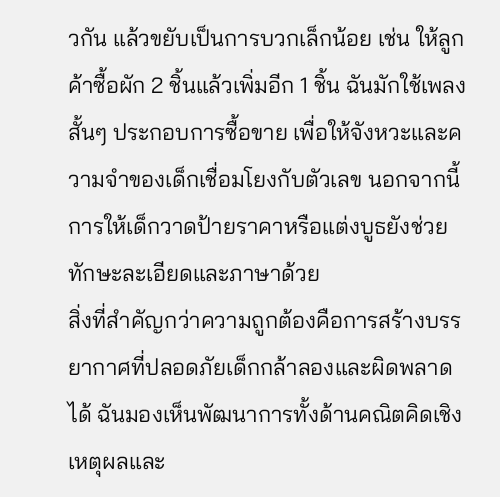วกัน แล้วขยับเป็นการบวกเล็กน้อย เช่น ให้ลูกค้าซื้อผัก 2 ชิ้นแล้วเพิ่มอีก 1 ชิ้น ฉันมักใช้เพลงสั้นๆ ประกอบการซื้อขาย เพื่อให้จังหวะและความจำของเด็กเชื่อมโยงกับตัวเลข นอกจากนี้การให้เด็กวาดป้ายราคาหรือแต่งบูธยังช่วยทักษะละเอียดและภาษาด้วย
สิ่งที่สำคัญกว่าความถูกต้องคือการสร้างบรรยากาศที่ปลอดภัยเด็กกล้าลองและผิดพลาดได้ ฉันมองเห็นพัฒนาการทั้งด้านคณิตคิดเชิงเหตุผลและ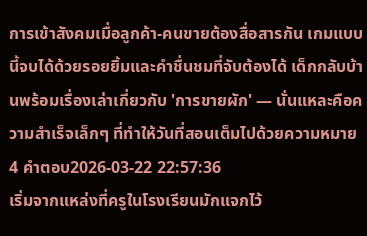การเข้าสังคมเมื่อลูกค้า-คนขายต้องสื่อสารกัน เกมแบบนี้จบได้ด้วยรอยยิ้มและคำชื่นชมที่จับต้องได้ เด็กกลับบ้านพร้อมเรื่องเล่าเกี่ยวกับ 'การขายผัก' — นั่นแหละคือความสำเร็จเล็กๆ ที่ทำให้วันที่สอนเต็มไปด้วยความหมาย
4 คำตอบ2026-03-22 22:57:36
เริ่มจากแหล่งที่ครูในโรงเรียนมักแจกไว้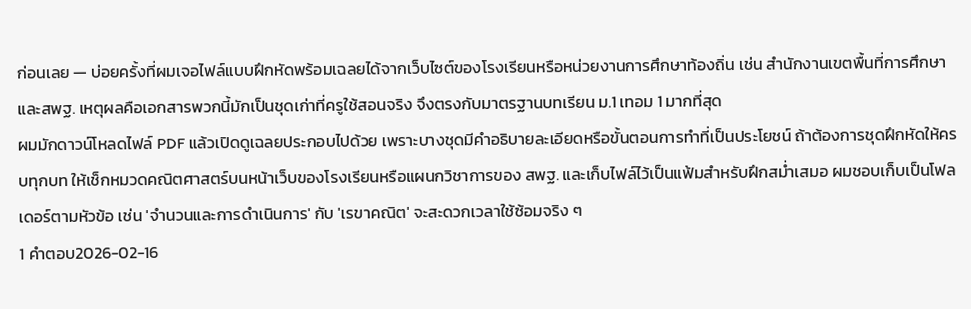ก่อนเลย — บ่อยครั้งที่ผมเจอไฟล์แบบฝึกหัดพร้อมเฉลยได้จากเว็บไซต์ของโรงเรียนหรือหน่วยงานการศึกษาท้องถิ่น เช่น สำนักงานเขตพื้นที่การศึกษาและสพฐ. เหตุผลคือเอกสารพวกนี้มักเป็นชุดเก่าที่ครูใช้สอนจริง จึงตรงกับมาตรฐานบทเรียน ม.1 เทอม 1 มากที่สุด
ผมมักดาวน์โหลดไฟล์ PDF แล้วเปิดดูเฉลยประกอบไปด้วย เพราะบางชุดมีคำอธิบายละเอียดหรือขั้นตอนการทำที่เป็นประโยชน์ ถ้าต้องการชุดฝึกหัดให้ครบทุกบท ให้เช็กหมวดคณิตศาสตร์บนหน้าเว็บของโรงเรียนหรือแผนกวิชาการของ สพฐ. และเก็บไฟล์ไว้เป็นแฟ้มสำหรับฝึกสม่ำเสมอ ผมชอบเก็บเป็นโฟลเดอร์ตามหัวข้อ เช่น 'จำนวนและการดำเนินการ' กับ 'เรขาคณิต' จะสะดวกเวลาใช้ซ้อมจริง ๆ
1 คำตอบ2026-02-16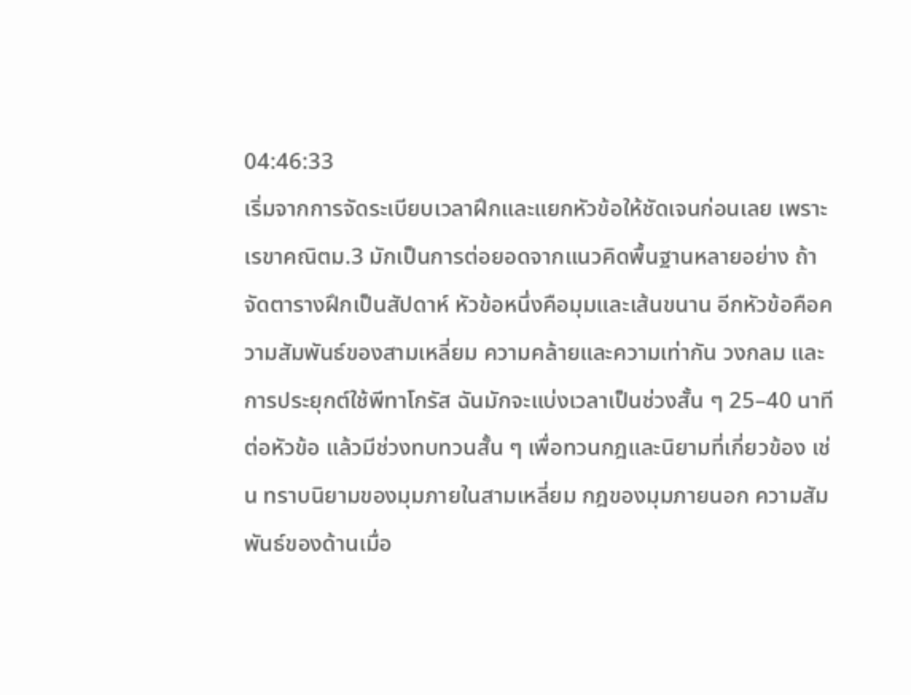04:46:33
เริ่มจากการจัดระเบียบเวลาฝึกและแยกหัวข้อให้ชัดเจนก่อนเลย เพราะเรขาคณิตม.3 มักเป็นการต่อยอดจากแนวคิดพื้นฐานหลายอย่าง ถ้าจัดตารางฝึกเป็นสัปดาห์ หัวข้อหนึ่งคือมุมและเส้นขนาน อีกหัวข้อคือความสัมพันธ์ของสามเหลี่ยม ความคล้ายและความเท่ากัน วงกลม และการประยุกต์ใช้พีทาโกรัส ฉันมักจะแบ่งเวลาเป็นช่วงสั้น ๆ 25–40 นาทีต่อหัวข้อ แล้วมีช่วงทบทวนสั้น ๆ เพื่อทวนกฎและนิยามที่เกี่ยวข้อง เช่น ทราบนิยามของมุมภายในสามเหลี่ยม กฎของมุมภายนอก ความสัมพันธ์ของด้านเมื่อ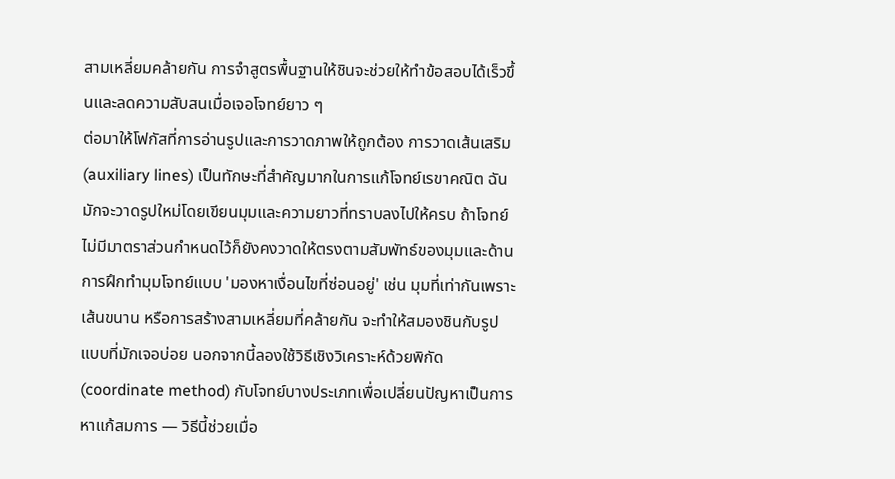สามเหลี่ยมคล้ายกัน การจำสูตรพื้นฐานให้ชินจะช่วยให้ทำข้อสอบได้เร็วขึ้นและลดความสับสนเมื่อเจอโจทย์ยาว ๆ
ต่อมาให้โฟกัสที่การอ่านรูปและการวาดภาพให้ถูกต้อง การวาดเส้นเสริม (auxiliary lines) เป็นทักษะที่สำคัญมากในการแก้โจทย์เรขาคณิต ฉันมักจะวาดรูปใหม่โดยเขียนมุมและความยาวที่ทราบลงไปให้ครบ ถ้าโจทย์ไม่มีมาตราส่วนกำหนดไว้ก็ยังคงวาดให้ตรงตามสัมพัทธ์ของมุมและด้าน การฝึกทำมุมโจทย์แบบ 'มองหาเงื่อนไขที่ซ่อนอยู่' เช่น มุมที่เท่ากันเพราะเส้นขนาน หรือการสร้างสามเหลี่ยมที่คล้ายกัน จะทำให้สมองชินกับรูปแบบที่มักเจอบ่อย นอกจากนี้ลองใช้วิธีเชิงวิเคราะห์ด้วยพิกัด (coordinate method) กับโจทย์บางประเภทเพื่อเปลี่ยนปัญหาเป็นการหาแก้สมการ — วิธีนี้ช่วยเมื่อ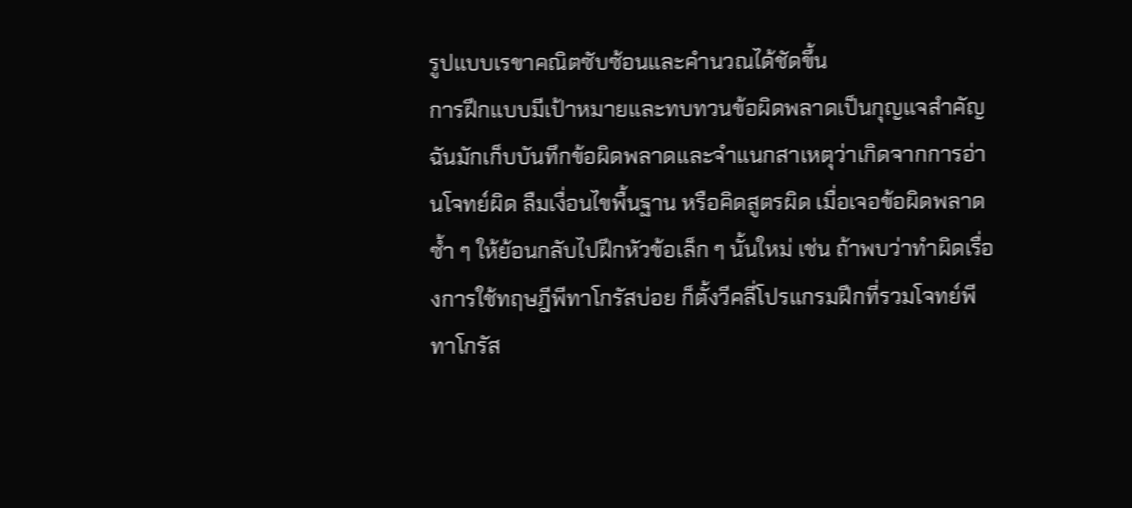รูปแบบเรขาคณิตซับซ้อนและคำนวณได้ชัดขึ้น
การฝึกแบบมีเป้าหมายและทบทวนข้อผิดพลาดเป็นกุญแจสำคัญ ฉันมักเก็บบันทึกข้อผิดพลาดและจำแนกสาเหตุว่าเกิดจากการอ่านโจทย์ผิด ลืมเงื่อนไขพื้นฐาน หรือคิดสูตรผิด เมื่อเจอข้อผิดพลาดซ้ำ ๆ ให้ย้อนกลับไปฝึกหัวข้อเล็ก ๆ นั้นใหม่ เช่น ถ้าพบว่าทำผิดเรื่องการใช้ทฤษฎีพีทาโกรัสบ่อย ก็ตั้งวีคลี่โปรแกรมฝึกที่รวมโจทย์พีทาโกรัส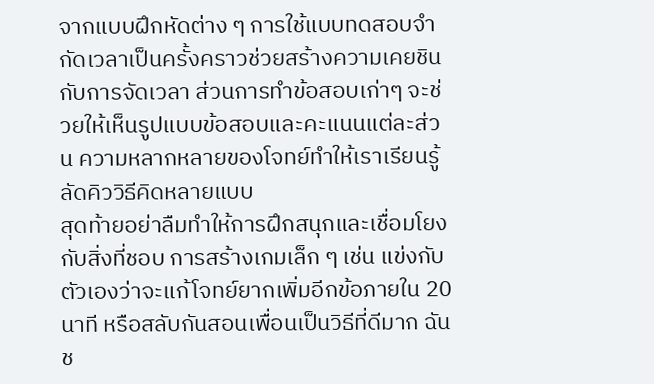จากแบบฝึกหัดต่าง ๆ การใช้แบบทดสอบจำกัดเวลาเป็นครั้งคราวช่วยสร้างความเคยชินกับการจัดเวลา ส่วนการทำข้อสอบเก่าๆ จะช่วยให้เห็นรูปแบบข้อสอบและคะแนนแต่ละส่วน ความหลากหลายของโจทย์ทำให้เราเรียนรู้ลัดคิววิธีคิดหลายแบบ
สุดท้ายอย่าลืมทำให้การฝึกสนุกและเชื่อมโยงกับสิ่งที่ชอบ การสร้างเกมเล็ก ๆ เช่น แข่งกับตัวเองว่าจะแก้โจทย์ยากเพิ่มอีกข้อภายใน 20 นาที หรือสลับกันสอนเพื่อนเป็นวิธีที่ดีมาก ฉันช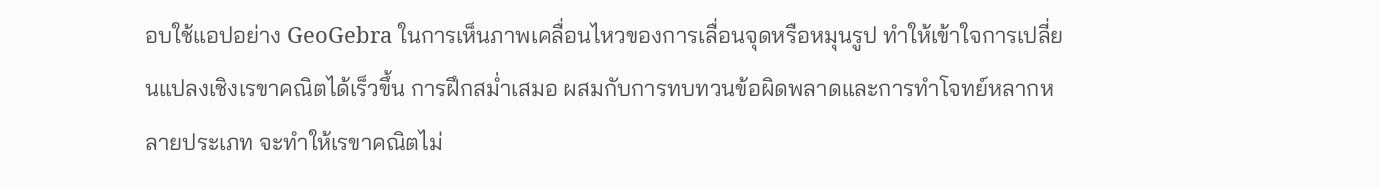อบใช้แอปอย่าง GeoGebra ในการเห็นภาพเคลื่อนไหวของการเลื่อนจุดหรือหมุนรูป ทำให้เข้าใจการเปลี่ยนแปลงเชิงเรขาคณิตได้เร็วขึ้น การฝึกสม่ำเสมอ ผสมกับการทบทวนข้อผิดพลาดและการทำโจทย์หลากหลายประเภท จะทำให้เรขาคณิตไม่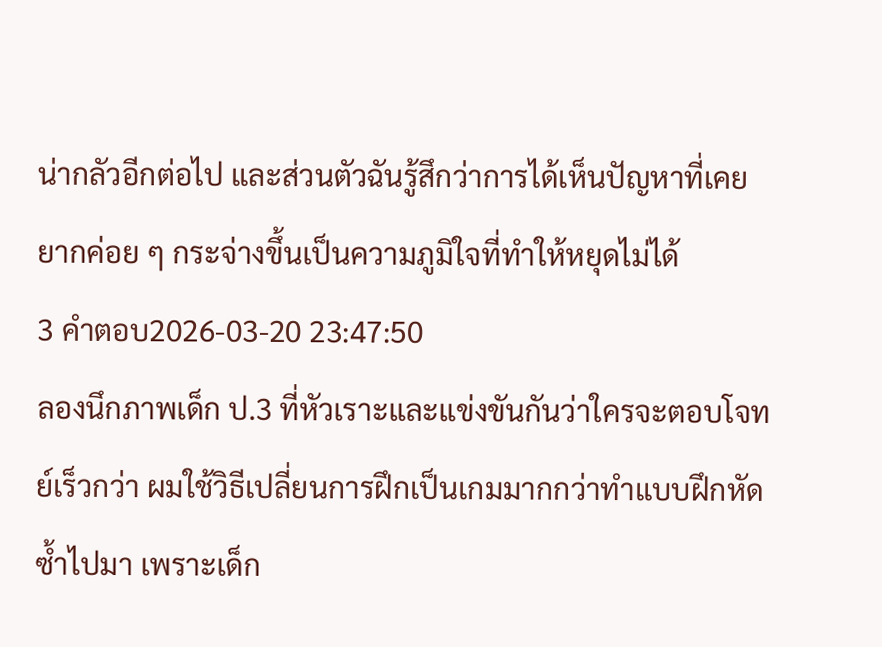น่ากลัวอีกต่อไป และส่วนตัวฉันรู้สึกว่าการได้เห็นปัญหาที่เคยยากค่อย ๆ กระจ่างขึ้นเป็นความภูมิใจที่ทำให้หยุดไม่ได้
3 คำตอบ2026-03-20 23:47:50
ลองนึกภาพเด็ก ป.3 ที่หัวเราะและแข่งขันกันว่าใครจะตอบโจทย์เร็วกว่า ผมใช้วิธีเปลี่ยนการฝึกเป็นเกมมากกว่าทำแบบฝึกหัดซ้ำไปมา เพราะเด็ก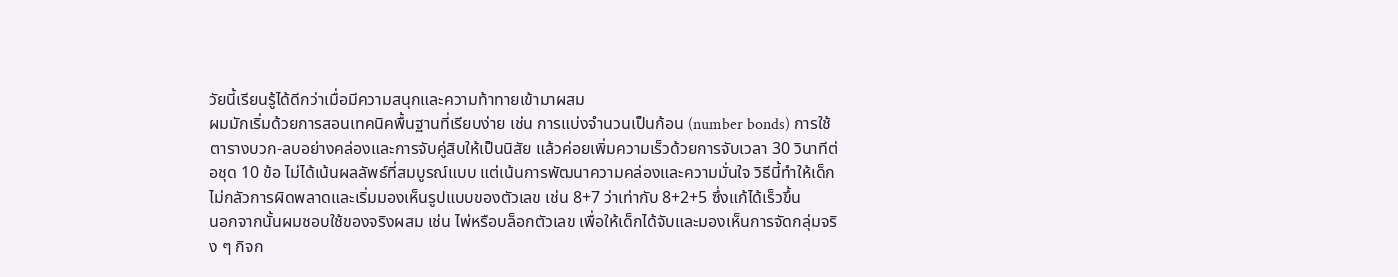วัยนี้เรียนรู้ได้ดีกว่าเมื่อมีความสนุกและความท้าทายเข้ามาผสม
ผมมักเริ่มด้วยการสอนเทคนิคพื้นฐานที่เรียบง่าย เช่น การแบ่งจำนวนเป็นก้อน (number bonds) การใช้ตารางบวก-ลบอย่างคล่องและการจับคู่สิบให้เป็นนิสัย แล้วค่อยเพิ่มความเร็วด้วยการจับเวลา 30 วินาทีต่อชุด 10 ข้อ ไม่ได้เน้นผลลัพธ์ที่สมบูรณ์แบบ แต่เน้นการพัฒนาความคล่องและความมั่นใจ วิธีนี้ทำให้เด็กไม่กลัวการผิดพลาดและเริ่มมองเห็นรูปแบบของตัวเลข เช่น 8+7 ว่าเท่ากับ 8+2+5 ซึ่งแก้ได้เร็วขึ้น
นอกจากนั้นผมชอบใช้ของจริงผสม เช่น ไพ่หรือบล็อกตัวเลข เพื่อให้เด็กได้จับและมองเห็นการจัดกลุ่มจริง ๆ กิจก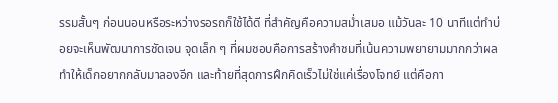รรมสั้นๆ ก่อนนอนหรือระหว่างรอรถก็ใช้ได้ดี ที่สำคัญคือความสม่ำเสมอ แม้วันละ 10 นาทีแต่ทำบ่อยจะเห็นพัฒนาการชัดเจน จุดเล็ก ๆ ที่ผมชอบคือการสร้างคำชมที่เน้นความพยายามมากกว่าผล ทำให้เด็กอยากกลับมาลองอีก และท้ายที่สุดการฝึกคิดเร็วไม่ใช่แค่เรื่องโจทย์ แต่คือกา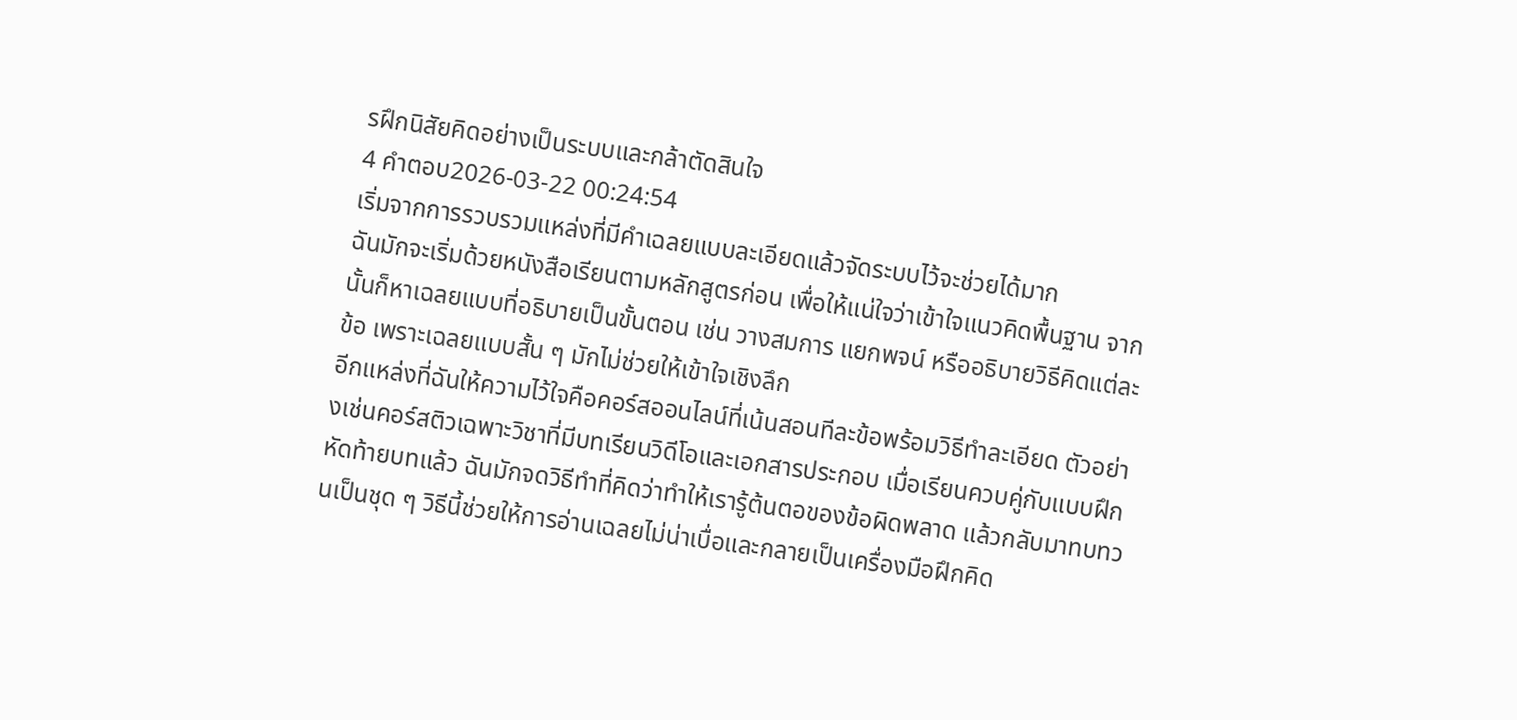รฝึกนิสัยคิดอย่างเป็นระบบและกล้าตัดสินใจ
4 คำตอบ2026-03-22 00:24:54
เริ่มจากการรวบรวมแหล่งที่มีคำเฉลยแบบละเอียดแล้วจัดระบบไว้จะช่วยได้มาก
ฉันมักจะเริ่มด้วยหนังสือเรียนตามหลักสูตรก่อน เพื่อให้แน่ใจว่าเข้าใจแนวคิดพื้นฐาน จากนั้นก็หาเฉลยแบบที่อธิบายเป็นขั้นตอน เช่น วางสมการ แยกพจน์ หรืออธิบายวิธีคิดแต่ละข้อ เพราะเฉลยแบบสั้น ๆ มักไม่ช่วยให้เข้าใจเชิงลึก
อีกแหล่งที่ฉันให้ความไว้ใจคือคอร์สออนไลน์ที่เน้นสอนทีละข้อพร้อมวิธีทำละเอียด ตัวอย่างเช่นคอร์สติวเฉพาะวิชาที่มีบทเรียนวิดีโอและเอกสารประกอบ เมื่อเรียนควบคู่กับแบบฝึกหัดท้ายบทแล้ว ฉันมักจดวิธีทำที่คิดว่าทำให้เรารู้ต้นตอของข้อผิดพลาด แล้วกลับมาทบทวนเป็นชุด ๆ วิธีนี้ช่วยให้การอ่านเฉลยไม่น่าเบื่อและกลายเป็นเครื่องมือฝึกคิด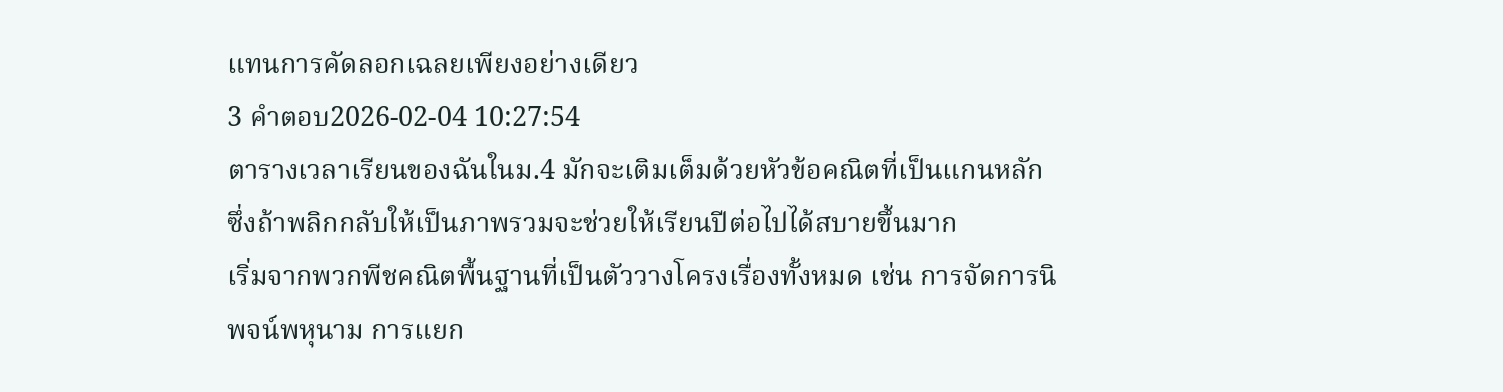แทนการคัดลอกเฉลยเพียงอย่างเดียว
3 คำตอบ2026-02-04 10:27:54
ตารางเวลาเรียนของฉันในม.4 มักจะเติมเต็มด้วยหัวข้อคณิตที่เป็นแกนหลักซึ่งถ้าพลิกกลับให้เป็นภาพรวมจะช่วยให้เรียนปีต่อไปได้สบายขึ้นมาก
เริ่มจากพวกพีชคณิตพื้นฐานที่เป็นตัววางโครงเรื่องทั้งหมด เช่น การจัดการนิพจน์พหุนาม การแยก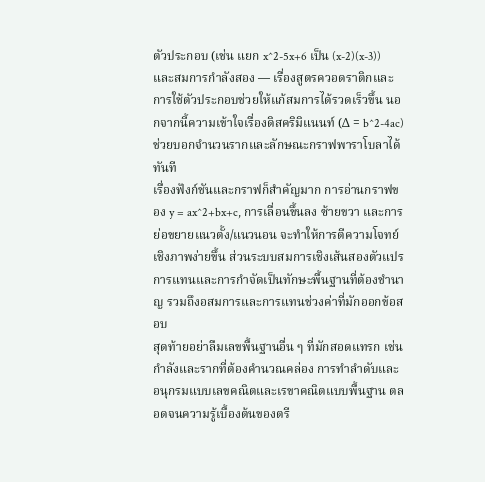ตัวประกอบ (เช่น แยก x^2-5x+6 เป็น (x-2)(x-3)) และสมการกำลังสอง — เรื่องสูตรควอดราติกและการใช้ตัวประกอบช่วยให้แก้สมการได้รวดเร็วขึ้น นอกจากนี้ความเข้าใจเรื่องดิสคริมิแนนท์ (Δ = b^2-4ac) ช่วยบอกจำนวนรากและลักษณะกราฟพาราโบลาได้ทันที
เรื่องฟังก์ชันและกราฟก็สำคัญมาก การอ่านกราฟของ y = ax^2+bx+c, การเลื่อนขึ้นลง ซ้ายขวา และการย่อขยายแนวตั้ง/แนวนอน จะทำให้การตีความโจทย์เชิงภาพง่ายขึ้น ส่วนระบบสมการเชิงเส้นสองตัวแปร การแทนและการกำจัดเป็นทักษะพื้นฐานที่ต้องชำนาญ รวมถึงอสมการและการแทนช่วงค่าที่มักออกข้อสอบ
สุดท้ายอย่าลืมเลขพื้นฐานอื่น ๆ ที่มักสอดแทรก เช่น กำลังและรากที่ต้องคำนวณคล่อง การทำลำดับและอนุกรมแบบเลขคณิตและเรขาคณิตแบบพื้นฐาน ตลอดจนความรู้เบื้องต้นของตรี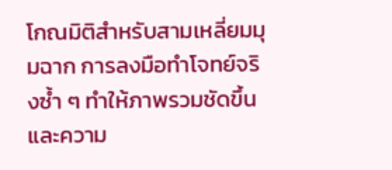โกณมิติสำหรับสามเหลี่ยมมุมฉาก การลงมือทำโจทย์จริงซ้ำ ๆ ทำให้ภาพรวมชัดขึ้น และความ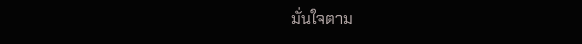มั่นใจตาม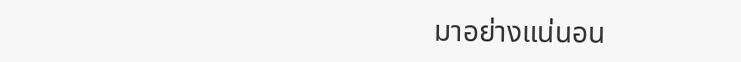มาอย่างแน่นอน